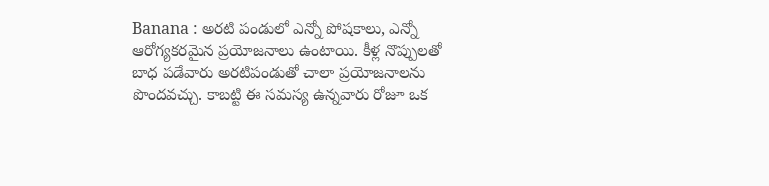Banana : అరటి పండులో ఎన్నో పోషకాలు, ఎన్నో ఆరోగ్యకరమైన ప్రయోజనాలు ఉంటాయి. కీళ్ల నొప్పులతో బాధ పడేవారు అరటిపండుతో చాలా ప్రయోజనాలను పొందవచ్చు. కాబట్టి ఈ సమస్య ఉన్నవారు రోజూ ఒక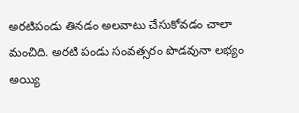అరటిపండు తినడం అలవాటు చేసుకోవడం చాలా మంచిది. అరటి పండు సంవత్సరం పొడవునా లభ్యం అయ్యి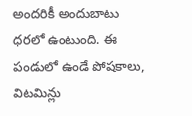అందరికీ అందుబాటు ధరలో ఉంటుంది. ఈ పండులో ఉండే పోషకాలు, విటమిన్లు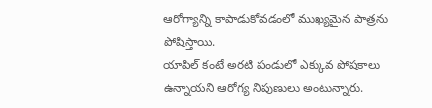ఆరోగ్యాన్ని కాపాడుకోవడంలో ముఖ్యమైన పాత్రను పోషిస్తాయి.
యాపిల్ కంటే అరటి పండులో ఎక్కువ పోషకాలు ఉన్నాయని ఆరోగ్య నిపుణులు అంటున్నారు.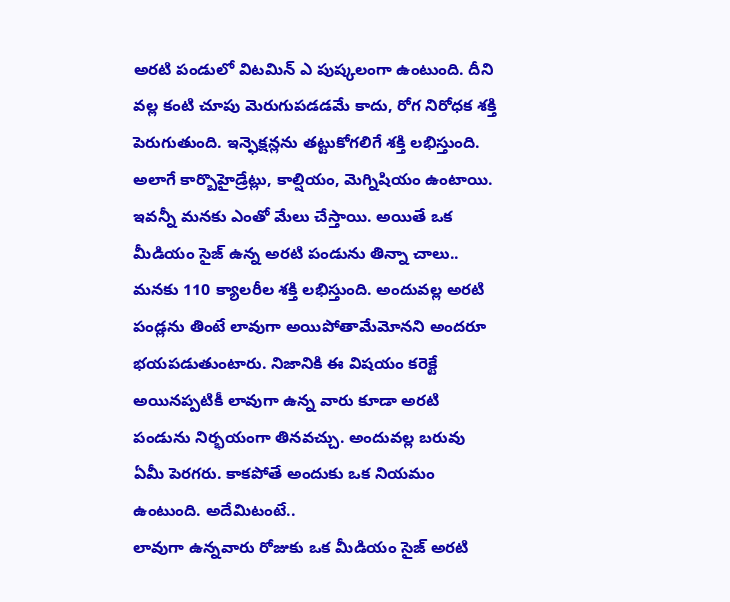అరటి పండులో విటమిన్ ఎ పుష్కలంగా ఉంటుంది. దీని వల్ల కంటి చూపు మెరుగుపడడమే కాదు, రోగ నిరోధక శక్తి పెరుగుతుంది. ఇన్ఫెక్షన్లను తట్టుకోగలిగే శక్తి లభిస్తుంది. అలాగే కార్బొహైడ్రేట్లు, కాల్షియం, మెగ్నిషియం ఉంటాయి. ఇవన్నీ మనకు ఎంతో మేలు చేస్తాయి. అయితే ఒక మీడియం సైజ్ ఉన్న అరటి పండును తిన్నా చాలు.. మనకు 110 క్యాలరీల శక్తి లభిస్తుంది. అందువల్ల అరటి పండ్లను తింటే లావుగా అయిపోతామేమోనని అందరూ భయపడుతుంటారు. నిజానికి ఈ విషయం కరెక్టే అయినప్పటికీ లావుగా ఉన్న వారు కూడా అరటి పండును నిర్భయంగా తినవచ్చు. అందువల్ల బరువు ఏమీ పెరగరు. కాకపోతే అందుకు ఒక నియమం ఉంటుంది. అదేమిటంటే..
లావుగా ఉన్నవారు రోజుకు ఒక మీడియం సైజ్ అరటి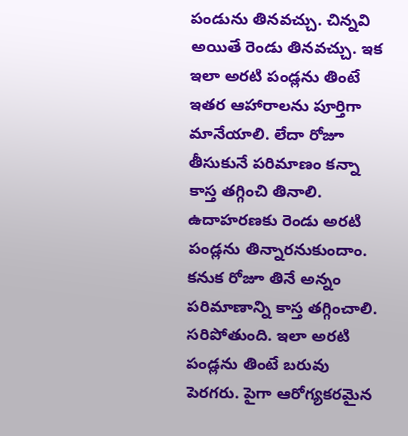పండును తినవచ్చు. చిన్నవి అయితే రెండు తినవచ్చు. ఇక ఇలా అరటి పండ్లను తింటే ఇతర ఆహారాలను పూర్తిగా మానేయాలి. లేదా రోజూ తీసుకునే పరిమాణం కన్నా కాస్త తగ్గించి తినాలి. ఉదాహరణకు రెండు అరటి పండ్లను తిన్నారనుకుందాం. కనుక రోజూ తినే అన్నం పరిమాణాన్ని కాస్త తగ్గించాలి. సరిపోతుంది. ఇలా అరటి పండ్లను తింటే బరువు పెరగరు. పైగా ఆరోగ్యకరమైన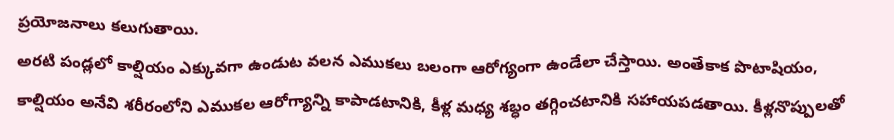ప్రయోజనాలు కలుగుతాయి.
అరటి పండ్లలో కాల్షియం ఎక్కువగా ఉండుట వలన ఎముకలు బలంగా ఆరోగ్యంగా ఉండేలా చేస్తాయి. అంతేకాక పొటాషియం, కాల్షియం అనేవి శరీరంలోని ఎముకల ఆరోగ్యాన్ని కాపాడటానికి, కీళ్ల మధ్య శబ్ధం తగ్గించటానికి సహాయపడతాయి. కీళ్లనొప్పులతో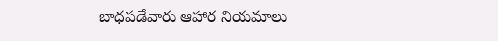బాధపడేవారు ఆహార నియమాలు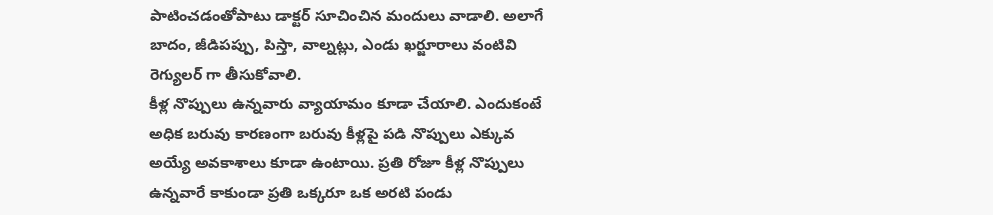పాటించడంతోపాటు డాక్టర్ సూచించిన మందులు వాడాలి. అలాగే బాదం, జీడిపప్పు, పిస్తా, వాల్నట్లు, ఎండు ఖర్జూరాలు వంటివి రెగ్యులర్ గా తీసుకోవాలి.
కీళ్ల నొప్పులు ఉన్నవారు వ్యాయామం కూడా చేయాలి. ఎందుకంటే అధిక బరువు కారణంగా బరువు కీళ్లపై పడి నొప్పులు ఎక్కువ అయ్యే అవకాశాలు కూడా ఉంటాయి. ప్రతి రోజూ కీళ్ల నొప్పులు ఉన్నవారే కాకుండా ప్రతి ఒక్కరూ ఒక అరటి పండు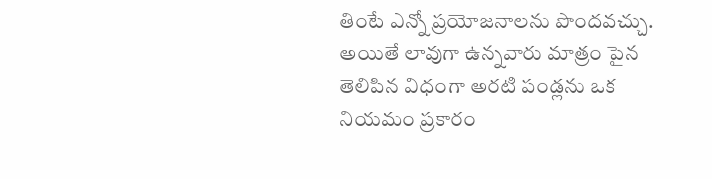తింటే ఎన్నో ప్రయోజనాలను పొందవచ్చు. అయితే లావుగా ఉన్నవారు మాత్రం పైన తెలిపిన విధంగా అరటి పండ్లను ఒక నియమం ప్రకారం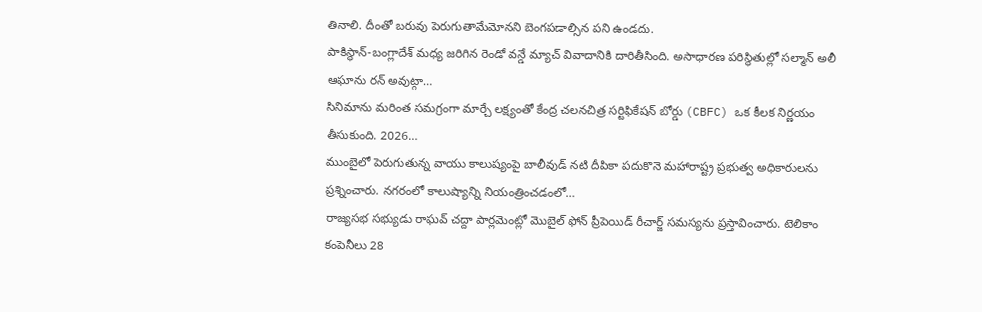తినాలి. దీంతో బరువు పెరుగుతామేమోనని బెంగపడాల్సిన పని ఉండదు.
పాకిస్థాన్-బంగ్లాదేశ్ మధ్య జరిగిన రెండో వన్డే మ్యాచ్ వివాదానికి దారితీసింది. అసాధారణ పరిస్థితుల్లో సల్మాన్ అలీ ఆఘాను రన్ అవుట్గా…
సినిమాను మరింత సమగ్రంగా మార్చే లక్ష్యంతో కేంద్ర చలనచిత్ర సర్టిఫికేషన్ బోర్డు (CBFC) ఒక కీలక నిర్ణయం తీసుకుంది. 2026…
ముంబైలో పెరుగుతున్న వాయు కాలుష్యంపై బాలీవుడ్ నటి దీపికా పదుకొనె మహారాష్ట్ర ప్రభుత్వ అధికారులను ప్రశ్నించారు. నగరంలో కాలుష్యాన్ని నియంత్రించడంలో…
రాజ్యసభ సభ్యుడు రాఘవ్ చద్దా పార్లమెంట్లో మొబైల్ ఫోన్ ప్రీపెయిడ్ రీచార్జ్ సమస్యను ప్రస్తావించారు. టెలికాం కంపెనీలు 28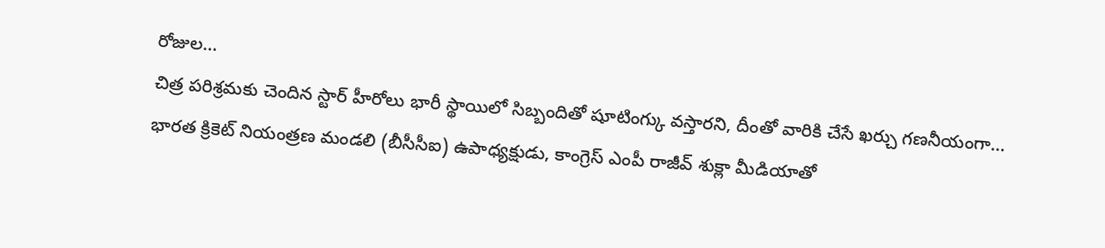రోజుల…
చిత్ర పరిశ్రమకు చెందిన స్టార్ హీరోలు భారీ స్థాయిలో సిబ్బందితో షూటింగ్కు వస్తారని, దీంతో వారికి చేసే ఖర్చు గణనీయంగా…
భారత క్రికెట్ నియంత్రణ మండలి (బీసీసీఐ) ఉపాధ్యక్షుడు, కాంగ్రెస్ ఎంపీ రాజీవ్ శుక్లా మీడియాతో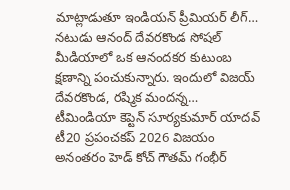మాట్లాడుతూ ఇండియన్ ప్రీమియర్ లీగ్…
నటుడు ఆనంద్ దేవరకొండ సోషల్ మీడియాలో ఒక ఆనందకర కుటుంబ క్షణాన్ని పంచుకున్నారు. ఇందులో విజయ్ దేవరకొండ, రష్మిక మందన్న…
టీమిండియా కెప్టెన్ సూర్యకుమార్ యాదవ్ టీ20 ప్రపంచకప్ 2026 విజయం అనంతరం హెడ్ కోచ్ గౌతమ్ గంభీర్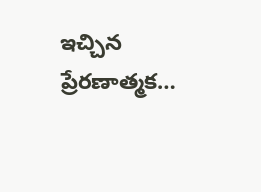ఇచ్చిన ప్రేరణాత్మక…